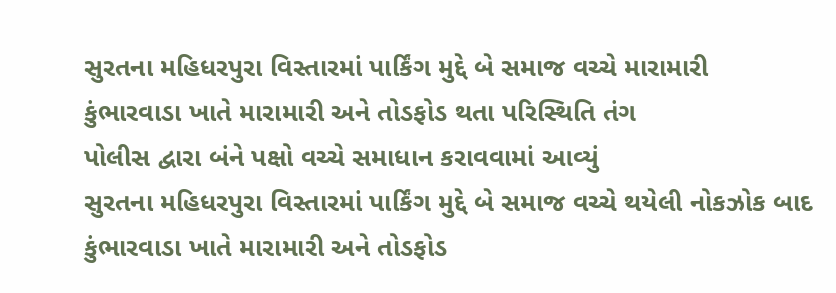સુરતના મહિધરપુરા વિસ્તારમાં પાર્કિંગ મુદ્દે બે સમાજ વચ્ચે મારામારી
કુંભારવાડા ખાતે મારામારી અને તોડફોડ થતા પરિસ્થિતિ તંગ
પોલીસ દ્વારા બંને પક્ષો વચ્ચે સમાધાન કરાવવામાં આવ્યું
સુરતના મહિધરપુરા વિસ્તારમાં પાર્કિંગ મુદ્દે બે સમાજ વચ્ચે થયેલી નોકઝોક બાદ કુંભારવાડા ખાતે મારામારી અને તોડફોડ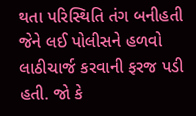થતા પરિસ્થિતિ તંગ બનીહતી જેને લઈ પોલીસને હળવો લાઠીચાર્જ કરવાની ફરજ પડી હતી. જો કે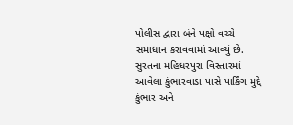પોલીસ દ્વારા બંને પક્ષો વચ્ચે સમાધાન કરાવવામાં આવ્યું છે.
સુરતના મહિધરપુરા વિસ્તારમાં આવેલા કુંભારવાડા પાસે પાર્કિંગ મુદ્દે કુંભાર અને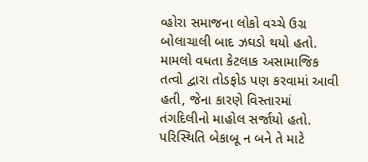વ્હોરા સમાજના લોકો વચ્ચે ઉગ્ર બોલાચાલી બાદ ઝઘડો થયો હતો. મામલો વધતા કેટલાક અસામાજિક તત્વો દ્વારા તોડફોડ પણ કરવામાં આવી હતી, જેના કારણે વિસ્તારમાં તંગદિલીનો માહોલ સર્જાયો હતો. પરિસ્થિતિ બેકાબૂ ન બને તે માટે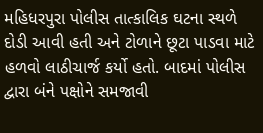મહિધરપુરા પોલીસ તાત્કાલિક ઘટના સ્થળે દોડી આવી હતી અને ટોળાને છૂટા પાડવા માટે હળવો લાઠીચાર્જ કર્યો હતો. બાદમાં પોલીસ દ્વારા બંને પક્ષોને સમજાવી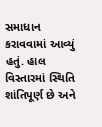સમાધાન કરાવવામાં આવ્યું હતું. હાલ વિસ્તારમાં સ્થિતિ શાંતિપૂર્ણ છે અને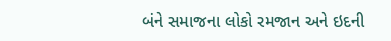બંને સમાજના લોકો રમજાન અને ઇદની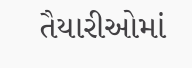તૈયારીઓમાં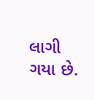લાગી ગયા છે.